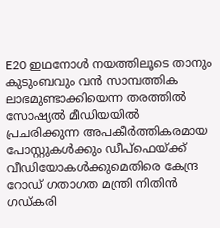E20 ഇഥനോൾ നയത്തിലൂടെ താനും കുടുംബവും വൻ സാമ്പത്തിക ലാഭമുണ്ടാക്കിയെന്ന തരത്തിൽ സോഷ്യൽ മീഡിയയിൽ പ്രചരിക്കുന്ന അപകീർത്തികരമായ പോസ്റ്റുകൾക്കും ഡീപ്ഫെയ്ക്ക് വീഡിയോകൾക്കുമെതിരെ കേന്ദ്ര റോഡ് ഗതാഗത മന്ത്രി നിതിൻ ഗഡ്കരി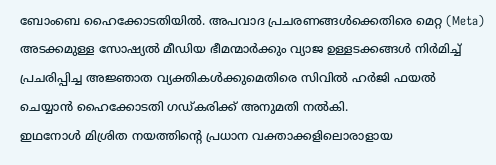ബോംബെ ഹൈക്കോടതിയിൽ. അപവാദ പ്രചരണങ്ങൾക്കെതിരെ മെറ്റ (Meta) അടക്കമുള്ള സോഷ്യൽ മീഡിയ ഭീമന്മാർക്കും വ്യാജ ഉള്ളടക്കങ്ങൾ നിർമിച്ച് പ്രചരിപ്പിച്ച അജ്ഞാത വ്യക്തികൾക്കുമെതിരെ സിവിൽ ഹർജി ഫയൽ ചെയ്യാൻ ഹൈക്കോടതി ഗഡ്കരിക്ക് അനുമതി നൽകി.
ഇഥനോൾ മിശ്രിത നയത്തിന്റെ പ്രധാന വക്താക്കളിലൊരാളായ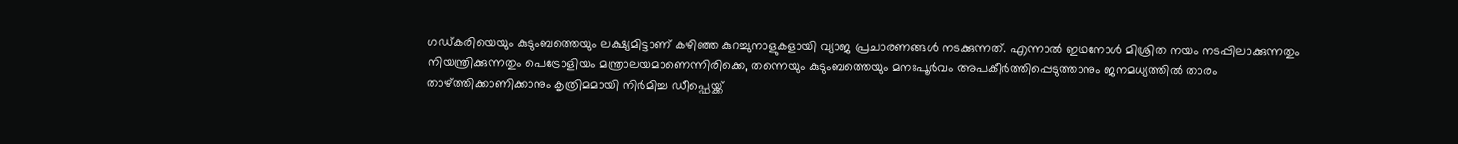ഗഡ്കരിയെയും കുടുംബത്തെയും ലക്ഷ്യമിട്ടാണ് കഴിഞ്ഞ കുറച്ചുനാളുകളായി വ്യാജ പ്രചാരണങ്ങൾ നടക്കുന്നത്. എന്നാൽ ഇഥനോൾ മിശ്രിത നയം നടപ്പിലാക്കുന്നതും നിയന്ത്രിക്കുന്നതും പെട്രോളിയം മന്ത്രാലയമാണെന്നിരിക്കെ, തന്നെയും കുടുംബത്തെയും മനഃപൂർവം അപകീർത്തിപ്പെടുത്താനും ജനമധ്യത്തിൽ താരം താഴ്ത്തിക്കാണിക്കാനും കൃത്രിമമായി നിർമിച്ച ഡീപ്ഫെയ്ക്ക്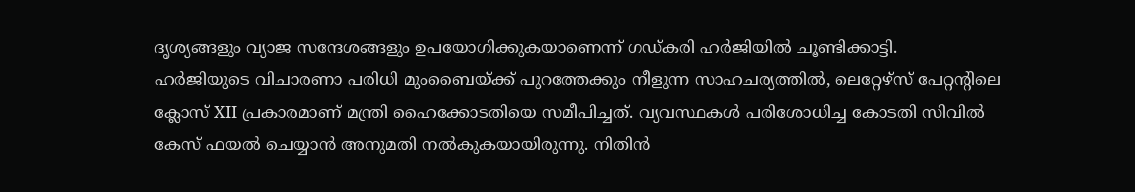ദൃശ്യങ്ങളും വ്യാജ സന്ദേശങ്ങളും ഉപയോഗിക്കുകയാണെന്ന് ഗഡ്കരി ഹർജിയിൽ ചൂണ്ടിക്കാട്ടി.
ഹർജിയുടെ വിചാരണാ പരിധി മുംബൈയ്ക്ക് പുറത്തേക്കും നീളുന്ന സാഹചര്യത്തിൽ, ലെറ്റേഴ്സ് പേറ്റന്റിലെ ക്ലോസ് XII പ്രകാരമാണ് മന്ത്രി ഹൈക്കോടതിയെ സമീപിച്ചത്. വ്യവസ്ഥകൾ പരിശോധിച്ച കോടതി സിവിൽ കേസ് ഫയൽ ചെയ്യാൻ അനുമതി നൽകുകയായിരുന്നു. നിതിൻ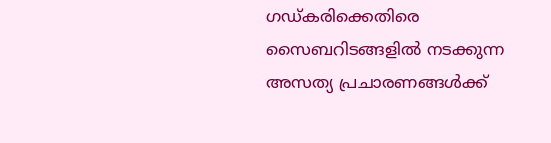ഗഡ്കരിക്കെതിരെ സൈബറിടങ്ങളിൽ നടക്കുന്ന അസത്യ പ്രചാരണങ്ങൾക്ക്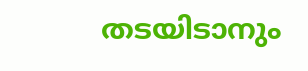തടയിടാനും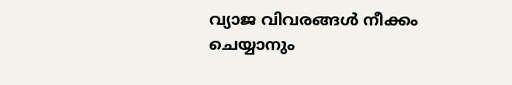വ്യാജ വിവരങ്ങൾ നീക്കം ചെയ്യാനും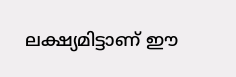ലക്ഷ്യമിട്ടാണ് ഈ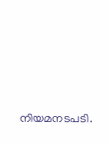നിയമനടപടി.